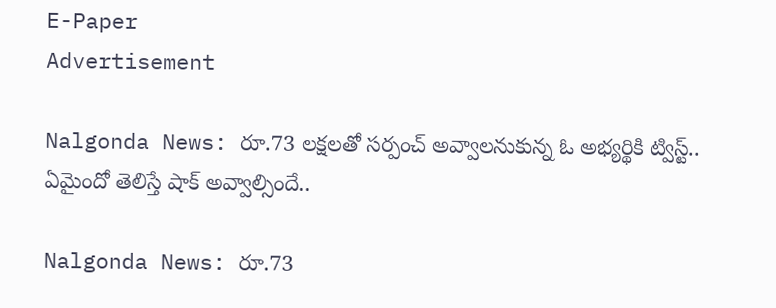E-Paper
Advertisement

Nalgonda News: రూ.73 లక్షలతో సర్పంచ్ అవ్వాలనుకున్న ఓ అభ్యర్థికి ట్విస్ట్.. ఏమైందో తెలిస్తే షాక్ అవ్వాల్సిందే..

Nalgonda News: రూ.73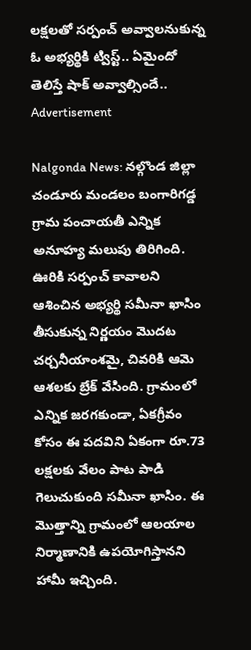లక్షలతో సర్పంచ్ అవ్వాలనుకున్న ఓ అభ్యర్థికి ట్విస్ట్.. ఏమైందో తెలిస్తే షాక్ అవ్వాల్సిందే..
Advertisement

Nalgonda News: నల్గొండ జిల్లా చండూరు మండలం బంగారిగడ్డ గ్రామ పంచాయతీ ఎన్నిక అనూహ్య మలుపు తిరిగింది. ఊరికి సర్పంచ్ కావాలని ఆశించిన అభ్యర్థి సమీనా ఖాసిం తీసుకున్న నిర్ణయం మొదట చర్చనీయాంశమై, చివరికి ఆమె ఆశలకు బ్రేక్ వేసింది. గ్రామంలో ఎన్నిక జరగకుండా, ఏకగ్రీవం కోసం ఈ పదవిని ఏకంగా రూ.73 లక్షలకు వేలం పాట పాడి గెలుచుకుంది సమీనా ఖాసిం. ఈ మొత్తాన్ని గ్రామంలో ఆలయాల నిర్మాణానికి ఉపయోగిస్తానని హామీ ఇచ్చింది.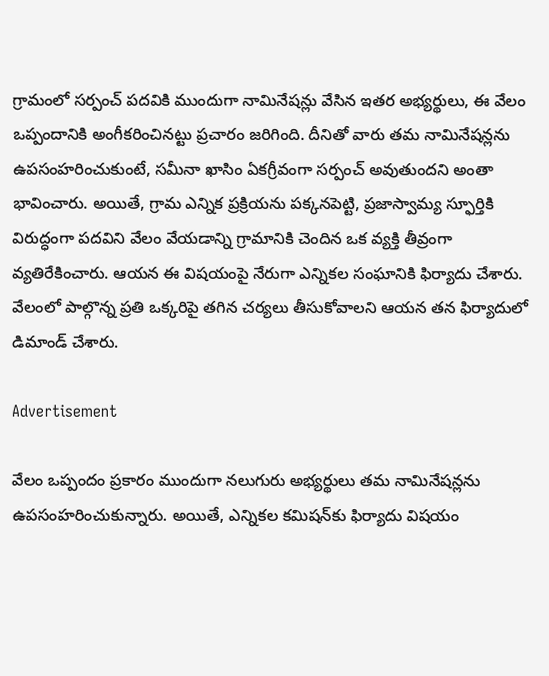గ్రామంలో సర్పంచ్ పదవికి ముందుగా నామినేషన్లు వేసిన ఇతర అభ్యర్థులు, ఈ వేలం ఒప్పందానికి అంగీకరించినట్టు ప్రచారం జరిగింది. దీనితో వారు తమ నామినేషన్లను ఉపసంహరించుకుంటే, సమీనా ఖాసిం ఏకగ్రీవంగా సర్పంచ్ అవుతుందని అంతా భావించారు. అయితే, గ్రామ ఎన్నిక ప్రక్రియను పక్కనపెట్టి, ప్రజాస్వామ్య స్ఫూర్తికి విరుద్ధంగా పదవిని వేలం వేయడాన్ని గ్రామానికి చెందిన ఒక వ్యక్తి తీవ్రంగా వ్యతిరేకించారు. ఆయన ఈ విషయంపై నేరుగా ఎన్నికల సంఘానికి ఫిర్యాదు చేశారు. వేలంలో పాల్గొన్న ప్రతి ఒక్కరిపై తగిన చర్యలు తీసుకోవాలని ఆయన తన ఫిర్యాదులో డిమాండ్ చేశారు.

Advertisement

వేలం ఒప్పందం ప్రకారం ముందుగా నలుగురు అభ్యర్థులు తమ నామినేషన్లను ఉపసంహరించుకున్నారు. అయితే, ఎన్నికల కమిషన్‌కు ఫిర్యాదు విషయం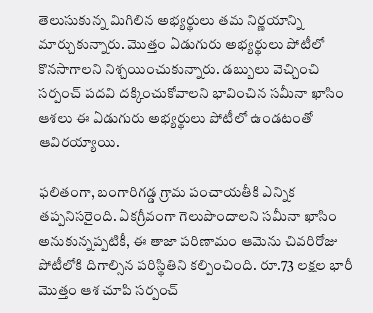తెలుసుకున్న మిగిలిన అభ్యర్థులు తమ నిర్ణయాన్ని మార్చుకున్నారు. మొత్తం ఏడుగురు అభ్యర్థులు పోటీలో కొనసాగాలని నిశ్చయించుకున్నారు. డబ్బులు వెచ్చించి సర్పంచ్ పదవి దక్కించుకోవాలని భావించిన సమీనా ఖాసిం ఆశలు ఈ ఏడుగురు అభ్యర్థులు పోటీలో ఉండటంతో ఆవిరయ్యాయి.

ఫలితంగా, బంగారిగడ్డ గ్రామ పంచాయతీకి ఎన్నిక తప్పనిసరైంది. ఏకగ్రీవంగా గెలుపొందాలని సమీనా ఖాసిం అనుకున్నప్పటికీ, ఈ తాజా పరిణామం ఆమెను చివరిరోజు పోటీలోకి దిగాల్సిన పరిస్థితిని కల్పించింది. రూ.73 లక్షల భారీ మొత్తం ఆశ చూపి సర్పంచ్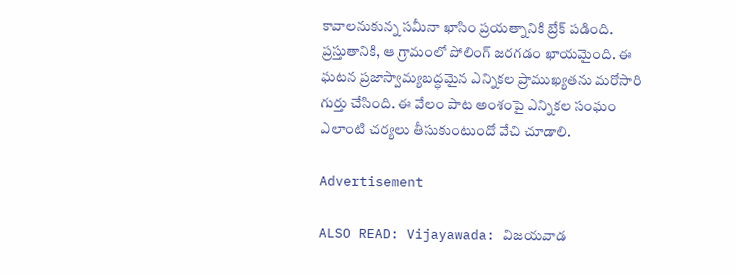కావాలనుకున్న సమీనా ఖాసిం ప్రయత్నానికి బ్రేక్ పడింది. ప్రస్తుతానికి, ఆ గ్రామంలో పోలింగ్ జరగడం ఖాయమైంది. ఈ ఘటన ప్రజాస్వామ్యబద్ధమైన ఎన్నికల ప్రాముఖ్యతను మరోసారి గుర్తు చేసింది. ఈ వేలం పాట అంశంపై ఎన్నికల సంఘం ఎలాంటి చర్యలు తీసుకుంటుందో వేచి చూడాలి.

Advertisement

ALSO READ: Vijayawada: విజయవాడ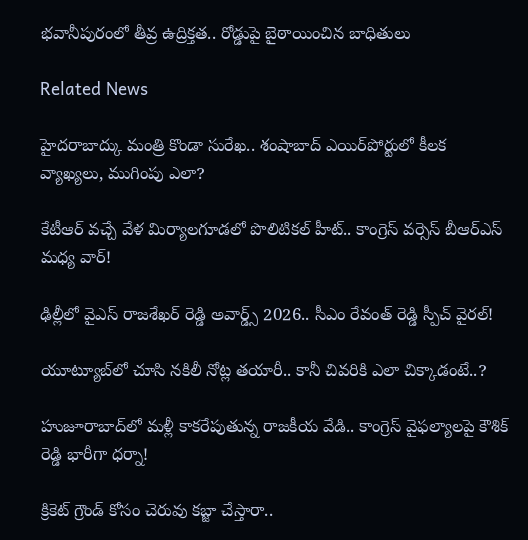భవానీపురంలో తీవ్ర ఉద్రిక్తత.. రోడ్డుపై బైఠాయించిన బాధితులు

Related News

హైదరాబాద్కు మంత్రి కొండా సురేఖ.. శంషాబాద్ ఎయిర్‌పోర్టులో కీలక వ్యాఖ్యలు, ముగింపు ఎలా?

కేటీఆర్ వచ్చే వేళ మిర్యాలగూడలో పొలిటికల్ హీట్.. కాంగ్రెస్ వర్సెస్ బీఆర్ఎస్ మధ్య వార్!

ఢిల్లీలో వైఎస్ రాజశేఖర్ రెడ్డి అవార్డ్స్ 2026.. సీఎం రేవంత్ రెడ్డి స్పీచ్ వైరల్!

యూట్యూబ్‌లో చూసి నకిలీ నోట్ల తయారీ.. కానీ చివరికి ఎలా చిక్కాడంటే..?

హుజూరాబాద్‌లో మళ్లీ కాకరేపుతున్న రాజకీయ వేడి.. కాంగ్రెస్ వైఫల్యాలపై కౌశిక్ రెడ్డి భారీగా ధర్నా!

క్రికెట్ గ్రౌండ్ కోసం చెరువు కబ్జా చేస్తారా..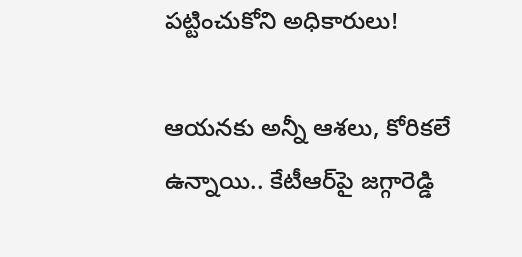పట్టించుకోని అధికారులు!

ఆయనకు అన్నీ ఆశలు, కోరికలే ఉన్నాయి.. కేటీఆర్‌పై జగ్గారెడ్డి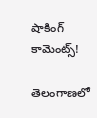షాకింగ్ కామెంట్స్!

తెలంగాణలో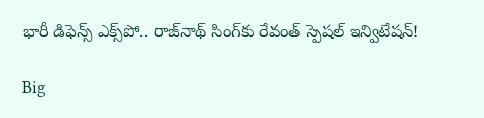భారీ డిఫెన్స్ ఎక్స్‌పో.. రాజ్‌నాథ్ సింగ్‌కు రేవంత్ స్పెషల్ ఇన్విటేషన్!

Big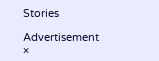Stories

Advertisement
×